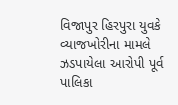વિજાપુર હિરપુરા યુવકે વ્યાજખોરીના મામલે ઝડપાયેલા આરોપી પૂર્વ પાલિકા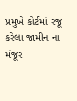પ્રમુખે કોર્ટમાં રજૂ કરેલા જામીન ના મંજૂર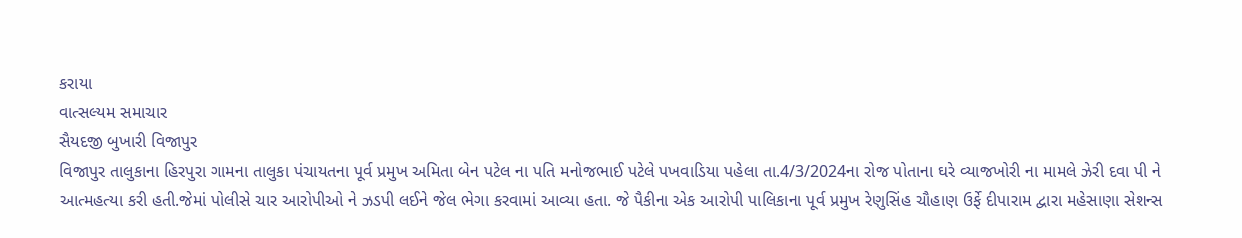કરાયા
વાત્સલ્યમ સમાચાર
સૈયદજી બુખારી વિજાપુર
વિજાપુર તાલુકાના હિરપુરા ગામના તાલુકા પંચાયતના પૂર્વ પ્રમુખ અમિતા બેન પટેલ ના પતિ મનોજભાઈ પટેલે પખવાડિયા પહેલા તા.4/3/2024ના રોજ પોતાના ઘરે વ્યાજખોરી ના મામલે ઝેરી દવા પી ને આત્મહત્યા કરી હતી.જેમાં પોલીસે ચાર આરોપીઓ ને ઝડપી લઈને જેલ ભેગા કરવામાં આવ્યા હતા. જે પૈકીના એક આરોપી પાલિકાના પૂર્વ પ્રમુખ રેણુસિંહ ચૌહાણ ઉર્ફે દીપારામ દ્વારા મહેસાણા સેશન્સ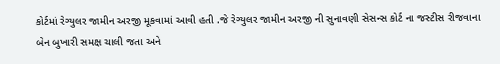કોર્ટમાં રેગ્યુલર જામીન અરજી મૂકવામાં આવી હતી .જે રેગ્યુલર જામીન અરજી ની સુનાવણી સેસન્સ કોર્ટ ના જસ્ટીસ રીજવાના બેન બુખારી સમક્ષ ચાલી જતા અને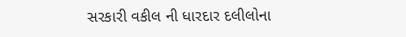સરકારી વકીલ ની ધારદાર દલીલોના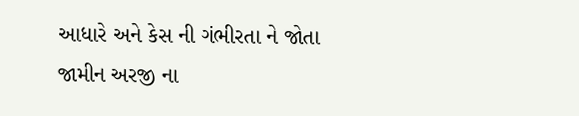આધારે અને કેસ ની ગંભીરતા ને જોતા જામીન અરજી ના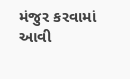મંજુર કરવામાં આવી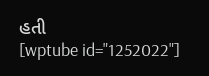હતી
[wptube id="1252022"]